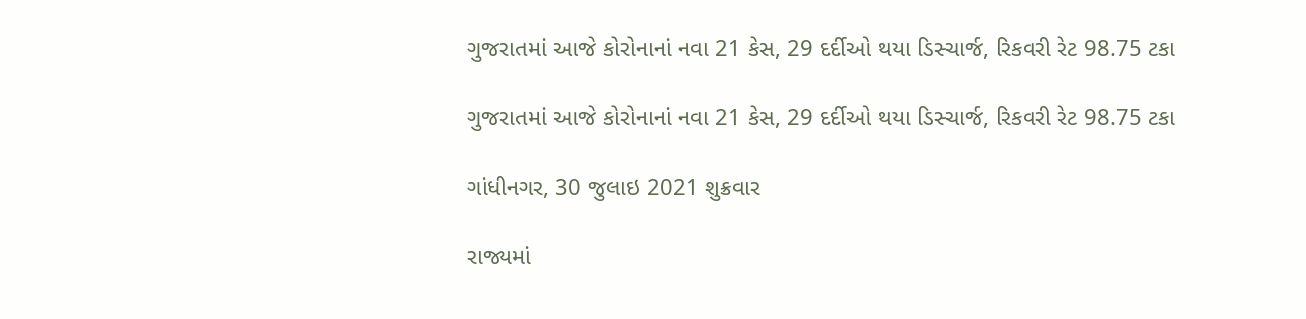ગુજરાતમાં આજે કોરોનાનાં નવા 21 કેસ, 29 દર્દીઓ થયા ડિસ્ચાર્જ, રિકવરી રેટ 98.75 ટકા

ગુજરાતમાં આજે કોરોનાનાં નવા 21 કેસ, 29 દર્દીઓ થયા ડિસ્ચાર્જ, રિકવરી રેટ 98.75 ટકા

ગાંધીનગર, 30 જુલાઇ 2021 શુક્રવાર

રાજ્યમાં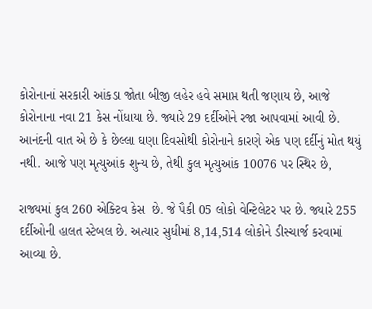કોરોનાનાં સરકારી આંકડા જોતા બીજી લહેર હવે સમાપ્ત થતી જણાય છે, આજે કોરોનાના નવા 21 કેસ નોંધાયા છે. જ્યારે 29 દર્દીઓને રજા આપવામાં આવી છે. આનંદની વાત એ છે કે છેલ્લા ઘણા દિવસોથી કોરોનાને કારણે એક પણ દર્દીનું મોત થયું નથી. આજે પણ મૃત્યુઆંક શુન્ય છે, તેથી કુલ મૃત્યુઆંક 10076 પર સ્થિર છે,

રાજ્યમાં કુલ 260 એક્ટિવ કેસ  છે. જે પૈકી 05 લોકો વેન્ટિલેટર પર છે. જ્યારે 255 દર્દીઓની હાલત સ્ટેબલ છે. અત્યાર સુધીમાં 8,14,514 લોકોને ડીસ્ચાર્જ કરવામાં આવ્યા છે.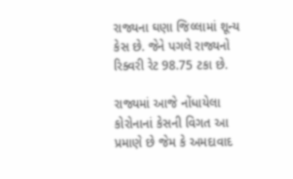રાજ્યના ઘણા જિલ્લામાં શૂન્ય કેસ છે. જેને પગલે રાજ્યનો રિક્વરી રેટ 98.75 ટકા છે.

રાજ્યમાં આજે નોંધાયેલા કોરોનાનાં કેસની વિગત આ પ્રમાણે છે જેમ કે અમદાવાદ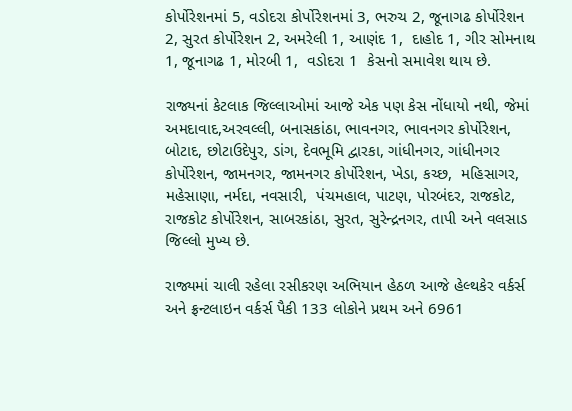કોર્પોરેશનમાં 5, વડોદરા કોર્પોરેશનમાં 3, ભરુચ 2, જૂનાગઢ કોર્પોરેશન 2, સુરત કોર્પોરેશન 2, અમરેલી 1, આણંદ 1,  દાહોદ 1, ગીર સોમનાથ 1, જૂનાગઢ 1, મોરબી 1,  વડોદરા 1  કેસનો સમાવેશ થાય છે.

રાજ્યનાં કેટલાક જિલ્લાઓમાં આજે એક પણ કેસ નોંધાયો નથી, જેમાં અમદાવાદ,અરવલ્લી, બનાસકાંઠા, ભાવનગર, ભાવનગર કોર્પોરેશન, બોટાદ, છોટાઉદેપુર, ડાંગ, દેવભૂમિ દ્વારકા, ગાંધીનગર, ગાંધીનગર કોર્પોરેશન, જામનગર, જામનગર કોર્પોરેશન, ખેડા, કચ્છ,  મહિસાગર, મહેસાણા, નર્મદા, નવસારી,  પંચમહાલ, પાટણ, પોરબંદર, રાજકોટ, રાજકોટ કોર્પોરેશન, સાબરકાંઠા, સુરત, સુરેન્દ્રનગર, તાપી અને વલસાડ જિલ્લો મુખ્ય છે.

રાજ્યમાં ચાલી રહેલા રસીકરણ અભિયાન હેઠળ આજે હેલ્થકેર વર્કર્સ અને ફ્રન્ટલાઇન વર્કર્સ પૈકી 133 લોકોને પ્રથમ અને 6961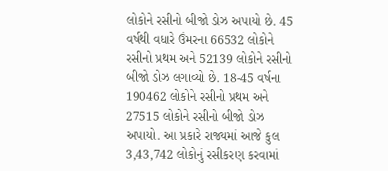લોકોને રસીનો બીજો ડોઝ અપાયો છે. 45 વર્ષથી વધારે ઉંમરના 66532 લોકોને રસીનો પ્રથમ અને 52139 લોકોને રસીનો બીજો ડોઝ લગાવ્યો છે. 18-45 વર્ષના 190462 લોકોને રસીનો પ્રથમ અને 27515 લોકોને રસીનો બીજો ડોઝ અપાયો. આ પ્રકારે રાજ્યમાં આજે કુલ 3,43,742 લોકોનું રસીકરણ કરવામાં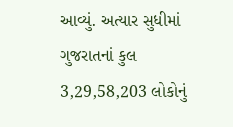આવ્યું. અત્યાર સુધીમાં ગુજરાતનાં કુલ 3,29,58,203 લોકોનું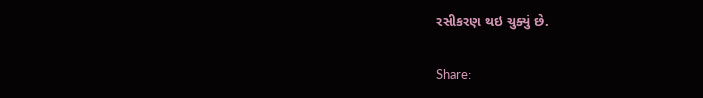રસીકરણ થઇ ચુક્યું છે.

Share: